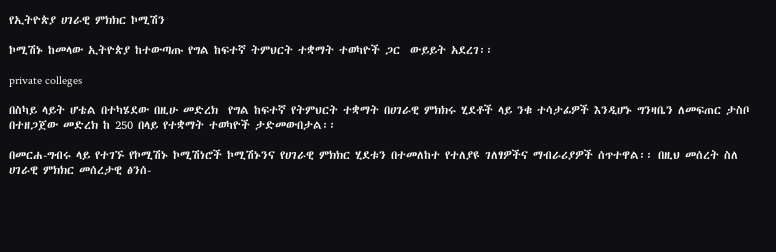የኢትዮጵያ ሀገራዊ ምክክር ኮሚሽን

ኮሚሽኑ ከመላው ኢትዮጵያ ከተውጣጡ የግል ከፍተኛ ትምህርት ተቋማት ተወካዮች ጋር  ውይይት አደረገ፡፡

private colleges

በስካይ ላይት ሆቴል በተካሄደው በዚሁ መድረክ  የግል ከፍተኛ የትምህርት ተቋማት በሀገራዊ ምክክሩ ሂደቶች ላይ ንቁ ተሳታፊዎች እንዲሆኑ ግንዛቤን ለመፍጠር ታስቦ በተዘጋጀው መድረክ ከ 250 በላይ የተቋማት ተወካዮች ታድመውበታል፡፡

በመርሐ-ግብሩ ላይ የተገኙ የኮሚሽኑ ኮሚሽነሮች ኮሚሽኑንና የሀገራዊ ምክክር ሂደቱን በተመለከተ የተለያዩ ገለፃዎችና ማብራሪያዎች ሰጥተዋል፡፡ በዚህ መሰረት ስለ ሀገራዊ ምክክር መሰረታዊ ፅንሰ-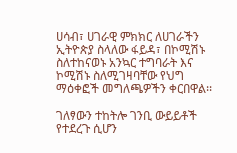ሀሳብ፣ ሀገራዊ ምክክር ለሀገራችን ኢትዮጵያ ስላለው ፋይዳ፣ በኮሚሽኑ ስለተከናወኑ አንኳር ተግባራት እና ኮሚሽኑ ስለሚገዛባቸው የህግ ማዕቀፎች መግለጫዎችን ቀርበዋል፡፡

ገለፃውን ተከትሎ ገንቢ ውይይቶች የተደረጉ ሲሆን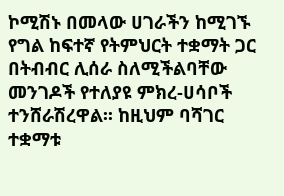ኮሚሽኑ በመላው ሀገራችን ከሚገኙ የግል ከፍተኛ የትምህርት ተቋማት ጋር በትብብር ሊሰራ ስለሚችልባቸው መንገዶች የተለያዩ ምክረ-ሀሳቦች ተንሸራሽረዋል፡፡ ከዚህም ባሻገር ተቋማቱ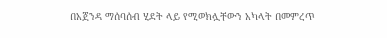በአጀንዳ ማሰባሰብ ሂደት ላይ የሚወክሏቸውን አካላት በመምረጥ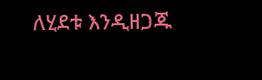ለሂደቱ እንዲዘጋጁ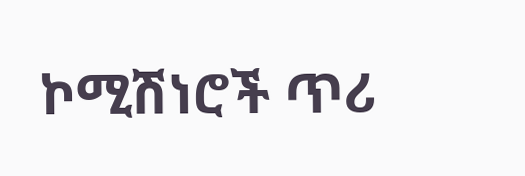ኮሚሽነሮች ጥሪ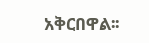አቅርበዋል፡፡